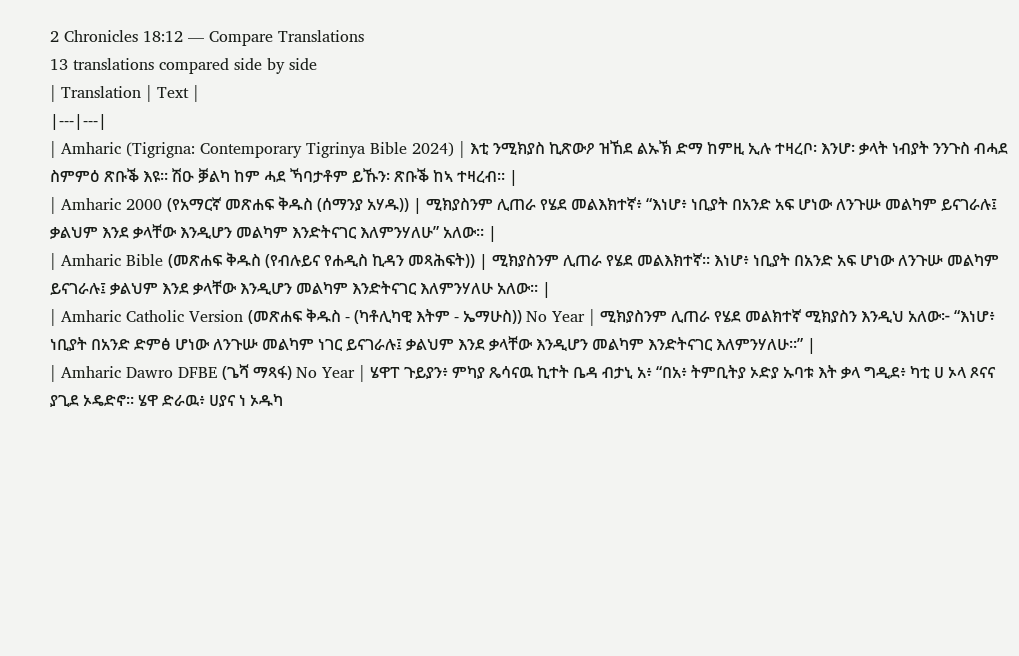2 Chronicles 18:12 — Compare Translations
13 translations compared side by side
| Translation | Text |
|---|---|
| Amharic (Tigrigna: Contemporary Tigrinya Bible 2024) | እቲ ንሚክያስ ኪጽውዖ ዝኸደ ልኡኽ ድማ ከምዚ ኢሉ ተዛረቦ፡ እንሆ፡ ቃላት ነብያት ንንጉስ ብሓደ ስምምዕ ጽቡቕ እዩ። ሽዑ ቓልካ ከም ሓደ ኻባታቶም ይኹን፡ ጽቡቕ ከኣ ተዛረብ። |
| Amharic 2000 (የአማርኛ መጽሐፍ ቅዱስ (ሰማንያ አሃዱ)) | ሚክያስንም ሊጠራ የሄደ መልእክተኛ፥ “እነሆ፥ ነቢያት በአንድ አፍ ሆነው ለንጉሡ መልካም ይናገራሉ፤ ቃልህም እንደ ቃላቸው እንዲሆን መልካም እንድትናገር እለምንሃለሁ” አለው። |
| Amharic Bible (መጽሐፍ ቅዱስ (የብሉይና የሐዲስ ኪዳን መጻሕፍት)) | ሚክያስንም ሊጠራ የሄደ መልእክተኛ። እነሆ፥ ነቢያት በአንድ አፍ ሆነው ለንጉሡ መልካም ይናገራሉ፤ ቃልህም እንደ ቃላቸው እንዲሆን መልካም እንድትናገር እለምንሃለሁ አለው። |
| Amharic Catholic Version (መጽሐፍ ቅዱስ - (ካቶሊካዊ እትም - ኤማሁስ)) No Year | ሚክያስንም ሊጠራ የሄደ መልክተኛ ሚክያስን እንዲህ አለው፦ “እነሆ፥ ነቢያት በአንድ ድምፅ ሆነው ለንጉሡ መልካም ነገር ይናገራሉ፤ ቃልህም እንደ ቃላቸው እንዲሆን መልካም እንድትናገር እለምንሃለሁ።” |
| Amharic Dawro DFBE (ጌሻ ማጻፋ) No Year | ሄዋፐ ጉይያን፥ ምካያ ጼሳናዉ ኪተት ቤዳ ብታኒ አ፥ “በአ፥ ትምቢትያ ኦድያ ኡባቱ እት ቃላ ግዲደ፥ ካቲ ሀ ኦላ ጾናና ያጊደ ኦዴድኖ። ሄዋ ድራዉ፥ ሀያና ነ ኦዱካ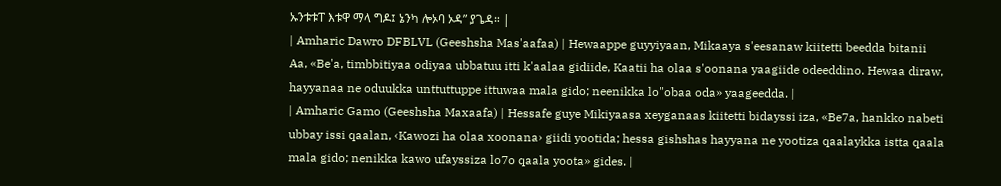ኡንቱቱፐ እቱዋ ማላ ግዶ፤ ኔንካ ሎኦባ ኦዳ” ያጌዳ። |
| Amharic Dawro DFBLVL (Geeshsha Mas'aafaa) | Hewaappe guyyiyaan, Mikaaya s'eesanaw kiitetti beedda bitanii Aa, «Be'a, timbbitiyaa odiyaa ubbatuu itti k'aalaa gidiide, Kaatii ha olaa s'oonana yaagiide odeeddino. Hewaa diraw, hayyanaa ne oduukka unttuttuppe ittuwaa mala gido; neenikka lo"obaa oda» yaageedda. |
| Amharic Gamo (Geeshsha Maxaafa) | Hessafe guye Mikiyaasa xeyganaas kiitetti bidayssi iza, «Be7a, hankko nabeti ubbay issi qaalan, ‹Kawozi ha olaa xoonana› giidi yootida; hessa gishshas hayyana ne yootiza qaalaykka istta qaala mala gido; nenikka kawo ufayssiza lo7o qaala yoota» gides. |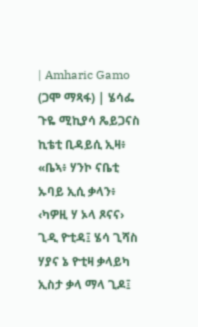| Amharic Gamo (ጋሞ ማጻፋ) | ሄሳፌ ጉዬ ሚኪያሳ ጼይጋናስ ኪቴቲ ቢዳይሲ ኢዛ፥ «ቤኣ፥ ሃንኮ ናቤቲ ኡባይ ኢሲ ቃላን፥ ‹ካዎዚ ሃ ኦላ ጾናና› ጊዲ ዮቲዳ፤ ሄሳ ጊሻስ ሃያና ኔ ዮቲዛ ቃላይካ ኢስታ ቃላ ማላ ጊዶ፤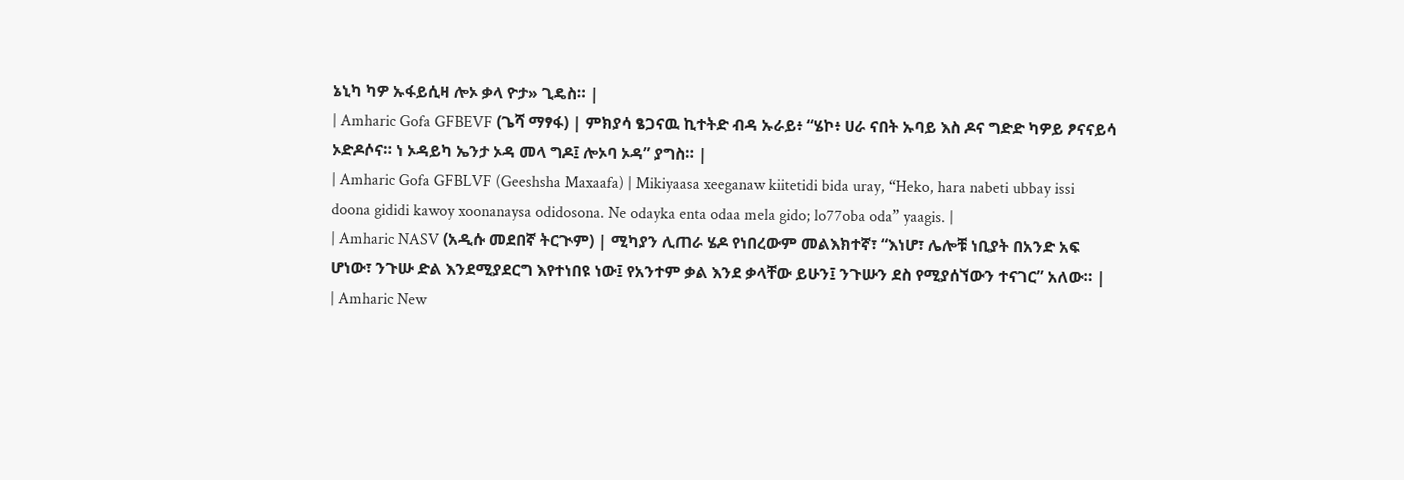ኔኒካ ካዎ ኡፋይሲዛ ሎኦ ቃላ ዮታ» ጊዴስ። |
| Amharic Gofa GFBEVF (ጌሻ ማፃፋ) | ምክያሳ ፄጋናዉ ኪተትድ ብዳ ኡራይ፥ “ሄኮ፥ ሀራ ናበት ኡባይ እስ ዶና ግድድ ካዎይ ፆናናይሳ ኦድዶሶና። ነ ኦዳይካ ኤንታ ኦዳ መላ ግዶ፤ ሎኦባ ኦዳ” ያግስ። |
| Amharic Gofa GFBLVF (Geeshsha Maxaafa) | Mikiyaasa xeeganaw kiitetidi bida uray, “Heko, hara nabeti ubbay issi doona gididi kawoy xoonanaysa odidosona. Ne odayka enta odaa mela gido; lo77oba oda” yaagis. |
| Amharic NASV (አዲሱ መደበኛ ትርጒም) | ሚካያን ሊጠራ ሄዶ የነበረውም መልእክተኛ፣ “እነሆ፣ ሌሎቹ ነቢያት በአንድ አፍ ሆነው፣ ንጉሡ ድል እንደሚያደርግ እየተነበዩ ነው፤ የአንተም ቃል እንደ ቃላቸው ይሁን፤ ንጉሡን ደስ የሚያሰኘውን ተናገር” አለው። |
| Amharic New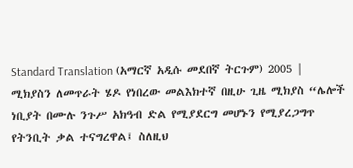Standard Translation (አማርኛ አዲሱ መደበኛ ትርጉም) 2005 | ሚክያስን ለመጥራት ሄዶ የነበረው መልእክተኛ በዚሁ ጊዜ ሚክያስ “ሌሎች ነቢያት በሙሉ ንጉሥ አክዓብ ድል የሚያደርግ መሆኑን የሚያረጋግጥ የትንቢት ቃል ተናግረዋል፤ ስለዚህ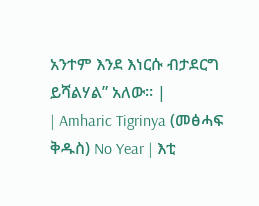አንተም እንደ እነርሱ ብታደርግ ይሻልሃል” አለው። |
| Amharic Tigrinya (መፅሓፍ ቅዱስ) No Year | እቲ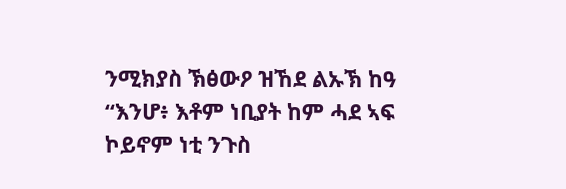ንሚክያስ ኽፅውዖ ዝኸደ ልኡኽ ከዓ “እንሆ፥ እቶም ነቢያት ከም ሓደ ኣፍ ኮይኖም ነቲ ንጉስ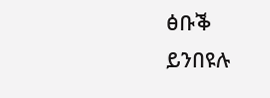ፅቡቕ ይንበዩሉ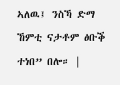ኣለዉ፤ ንስኻ ድማ ኸምቲ ናታቶም ፅቡቕ ተነበ” በሎ። |